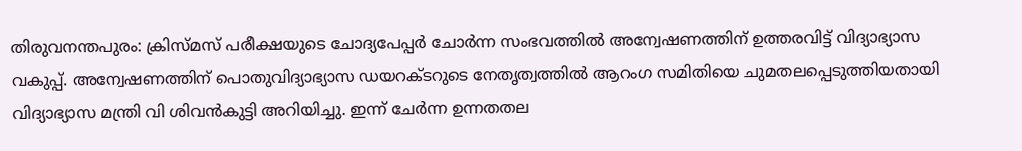തിരുവനന്തപുരം: ക്രിസ്മസ് പരീക്ഷയുടെ ചോദ്യപേപ്പർ ചോർന്ന സംഭവത്തിൽ അന്വേഷണത്തിന് ഉത്തരവിട്ട് വിദ്യാഭ്യാസ വകുപ്പ്. അന്വേഷണത്തിന് പൊതുവിദ്യാഭ്യാസ ഡയറക്ടറുടെ നേതൃത്വത്തിൽ ആറംഗ സമിതിയെ ചുമതലപ്പെടുത്തിയതായി വിദ്യാഭ്യാസ മന്ത്രി വി ശിവൻകുട്ടി അറിയിച്ചു. ഇന്ന് ചേർന്ന ഉന്നതതല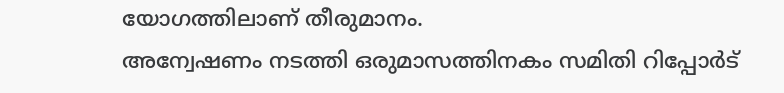യോഗത്തിലാണ് തീരുമാനം.
അന്വേഷണം നടത്തി ഒരുമാസത്തിനകം സമിതി റിപ്പോർട്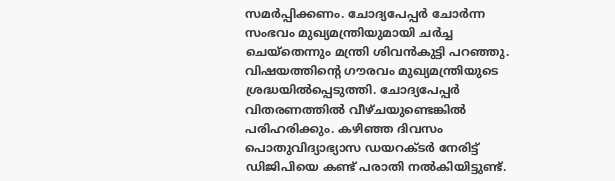സമർപ്പിക്കണം. ചോദ്യപേപ്പർ ചോർന്ന സംഭവം മുഖ്യമന്ത്രിയുമായി ചർച്ച ചെയ്തെന്നും മന്ത്രി ശിവൻകുട്ടി പറഞ്ഞു. വിഷയത്തിന്റെ ഗൗരവം മുഖ്യമന്ത്രിയുടെ ശ്രദ്ധയിൽപ്പെടുത്തി. ചോദ്യപേപ്പർ വിതരണത്തിൽ വീഴ്ചയുണ്ടെങ്കിൽ പരിഹരിക്കും. കഴിഞ്ഞ ദിവസം പൊതുവിദ്യാഭ്യാസ ഡയറക്ടർ നേരിട്ട് ഡിജിപിയെ കണ്ട് പരാതി നൽകിയിട്ടുണ്ട്.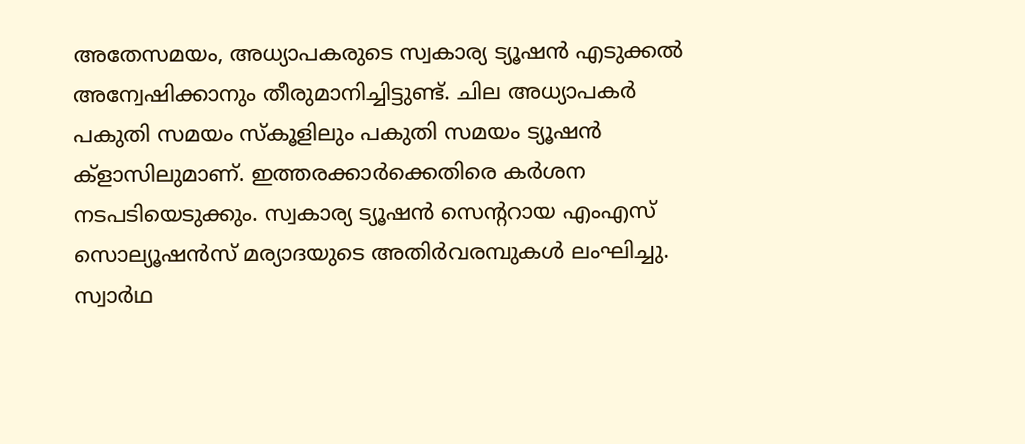അതേസമയം, അധ്യാപകരുടെ സ്വകാര്യ ട്യൂഷൻ എടുക്കൽ അന്വേഷിക്കാനും തീരുമാനിച്ചിട്ടുണ്ട്. ചില അധ്യാപകർ പകുതി സമയം സ്കൂളിലും പകുതി സമയം ട്യൂഷൻ ക്ളാസിലുമാണ്. ഇത്തരക്കാർക്കെതിരെ കർശന നടപടിയെടുക്കും. സ്വകാര്യ ട്യൂഷൻ സെന്ററായ എംഎസ് സൊല്യൂഷൻസ് മര്യാദയുടെ അതിർവരമ്പുകൾ ലംഘിച്ചു. സ്വാർഥ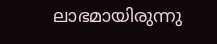ലാഭമായിരുന്നു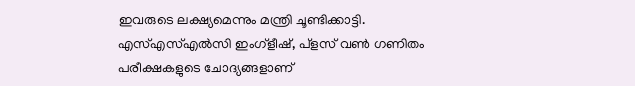ഇവരുടെ ലക്ഷ്യമെന്നും മന്ത്രി ചൂണ്ടിക്കാട്ടി.
എസ്എസ്എൽസി ഇംഗ്ളീഷ്, പ്ളസ് വൺ ഗണിതം പരീക്ഷകളുടെ ചോദ്യങ്ങളാണ്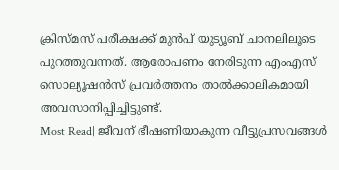ക്രിസ്മസ് പരീക്ഷക്ക് മുൻപ് യുട്യൂബ് ചാനലിലൂടെ പുറത്തുവന്നത്. ആരോപണം നേരിടുന്ന എംഎസ് സൊല്യൂഷൻസ് പ്രവർത്തനം താൽക്കാലികമായി അവസാനിപ്പിച്ചിട്ടുണ്ട്.
Most Read| ജീവന് ഭീഷണിയാകുന്ന വീട്ടുപ്രസവങ്ങൾ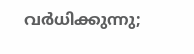വർധിക്കുന്നു;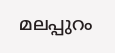മലപ്പുറം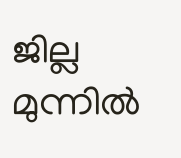ജില്ല മുന്നിൽ